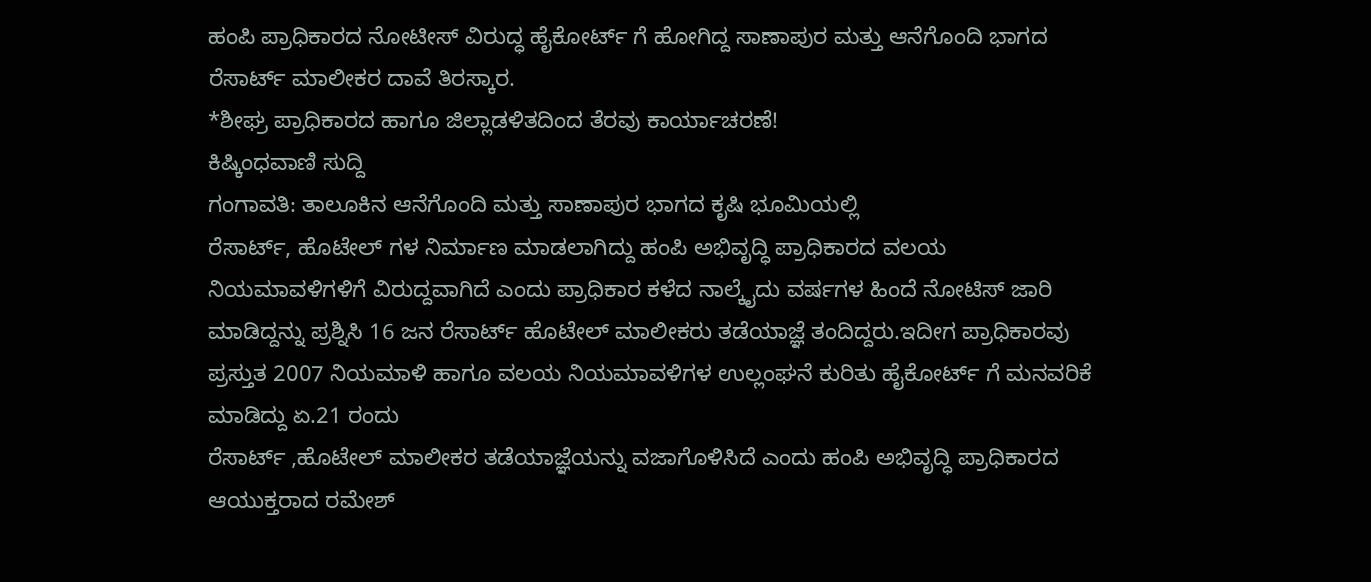ಹಂಪಿ ಪ್ರಾಧಿಕಾರದ ನೋಟೀಸ್ ವಿರುದ್ಧ ಹೈಕೋರ್ಟ್ ಗೆ ಹೋಗಿದ್ದ ಸಾಣಾಪುರ ಮತ್ತು ಆನೆಗೊಂದಿ ಭಾಗದ ರೆಸಾರ್ಟ್ ಮಾಲೀಕರ ದಾವೆ ತಿರಸ್ಕಾರ.
*ಶೀಘ್ರ ಪ್ರಾಧಿಕಾರದ ಹಾಗೂ ಜಿಲ್ಲಾಡಳಿತದಿಂದ ತೆರವು ಕಾರ್ಯಾಚರಣೆ!
ಕಿಷ್ಕಿಂಧವಾಣಿ ಸುದ್ದಿ
ಗಂಗಾವತಿ: ತಾಲೂಕಿನ ಆನೆಗೊಂದಿ ಮತ್ತು ಸಾಣಾಪುರ ಭಾಗದ ಕೃಷಿ ಭೂಮಿಯಲ್ಲಿ
ರೆಸಾರ್ಟ್, ಹೊಟೇಲ್ ಗಳ ನಿರ್ಮಾಣ ಮಾಡಲಾಗಿದ್ದು ಹಂಪಿ ಅಭಿವೃದ್ಧಿ ಪ್ರಾಧಿಕಾರದ ವಲಯ ನಿಯಮಾವಳಿಗಳಿಗೆ ವಿರುದ್ದವಾಗಿದೆ ಎಂದು ಪ್ರಾಧಿಕಾರ ಕಳೆದ ನಾಲ್ಕೈದು ವರ್ಷಗಳ ಹಿಂದೆ ನೋಟಿಸ್ ಜಾರಿ ಮಾಡಿದ್ದನ್ನು ಪ್ರಶ್ನಿಸಿ 16 ಜನ ರೆಸಾರ್ಟ್ ಹೊಟೇಲ್ ಮಾಲೀಕರು ತಡೆಯಾಜ್ಞೆ ತಂದಿದ್ದರು.ಇದೀಗ ಪ್ರಾಧಿಕಾರವು ಪ್ರಸ್ತುತ 2007 ನಿಯಮಾಳಿ ಹಾಗೂ ವಲಯ ನಿಯಮಾವಳಿಗಳ ಉಲ್ಲಂಘನೆ ಕುರಿತು ಹೈಕೋರ್ಟ್ ಗೆ ಮನವರಿಕೆ ಮಾಡಿದ್ದು ಏ.21 ರಂದು
ರೆಸಾರ್ಟ್ ,ಹೊಟೇಲ್ ಮಾಲೀಕರ ತಡೆಯಾಜ್ಞೆಯನ್ನು ವಜಾಗೊಳಿಸಿದೆ ಎಂದು ಹಂಪಿ ಅಭಿವೃದ್ಧಿ ಪ್ರಾಧಿಕಾರದ ಆಯುಕ್ತರಾದ ರಮೇಶ್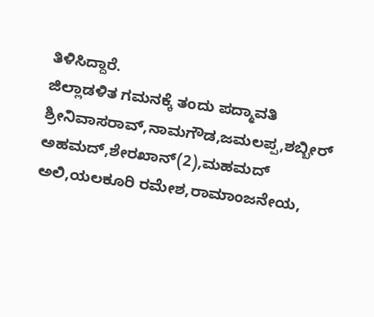ತಿಳಿಸಿದ್ದಾರೆ.
ಜಿಲ್ಲಾಡಳಿತ ಗಮನಕ್ಕೆ ತಂದು ಪದ್ಮಾವತಿ ಶ್ರೀನಿವಾಸರಾವ್,ನಾಮಗೌಡ,ಜಮಲಪ್ಪ,ಶಬ್ಬೀರ್ ಅಹಮದ್,ಶೇರಖಾನ್(2),ಮಹಮದ್ ಅಲಿ,ಯಲಕೂರಿ ರಮೇಶ,ರಾಮಾಂಜನೇಯ,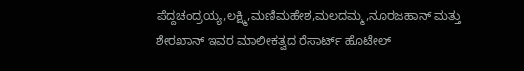ಪೆದ್ದಚಂದ್ರಯ್ಯ,ಲಕ್ಷ್ಮಿ,ಮಣಿಮಹೇಶ,ಮಲದಮ್ಮ,ನೂರಜಹಾನ್ ಮತ್ತು ಶೇರಖಾನ್ ಇವರ ಮಾಲೀಕತ್ವದ ರೆಸಾರ್ಟ್ ಹೊಟೇಲ್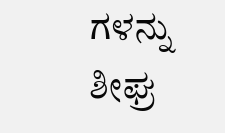ಗಳನ್ನು ಶೀಘ್ರ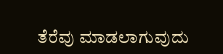ತೆರೆವು ಮಾಡಲಾಗುವುದು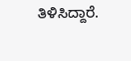ತಿಳಿಸಿದ್ದಾರೆ.